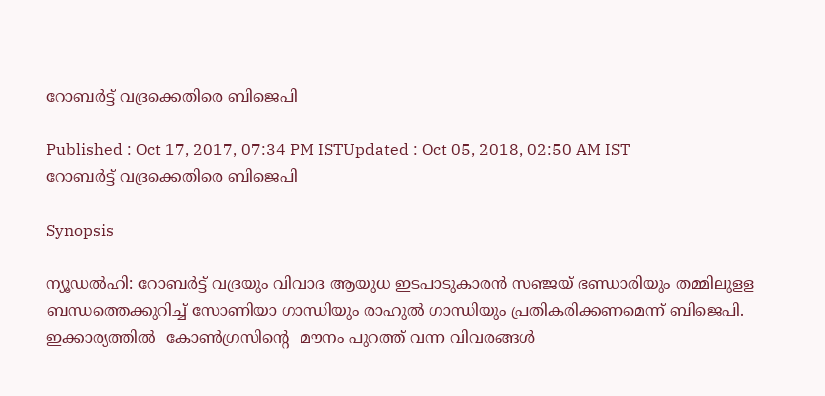റോബര്‍ട്ട് വദ്രക്കെതിരെ ബിജെപി

Published : Oct 17, 2017, 07:34 PM ISTUpdated : Oct 05, 2018, 02:50 AM IST
റോബര്‍ട്ട് വദ്രക്കെതിരെ ബിജെപി

Synopsis

ന്യൂഡല്‍ഹി: റോബര്‍ട്ട് വദ്രയും വിവാദ ആയുധ ഇടപാടുകാരന്‍ സഞ്ജയ് ഭണ്ഡാരിയും തമ്മിലുളള ബന്ധത്തെക്കുറിച്ച് സോണിയാ ഗാന്ധിയും രാഹുല്‍ ഗാന്ധിയും പ്രതികരിക്കണമെന്ന് ബിജെപി. ഇക്കാര്യത്തില്‍  കോണ്‍ഗ്രസിന്‍റെ  മൗനം പുറത്ത് വന്ന വിവരങ്ങള്‍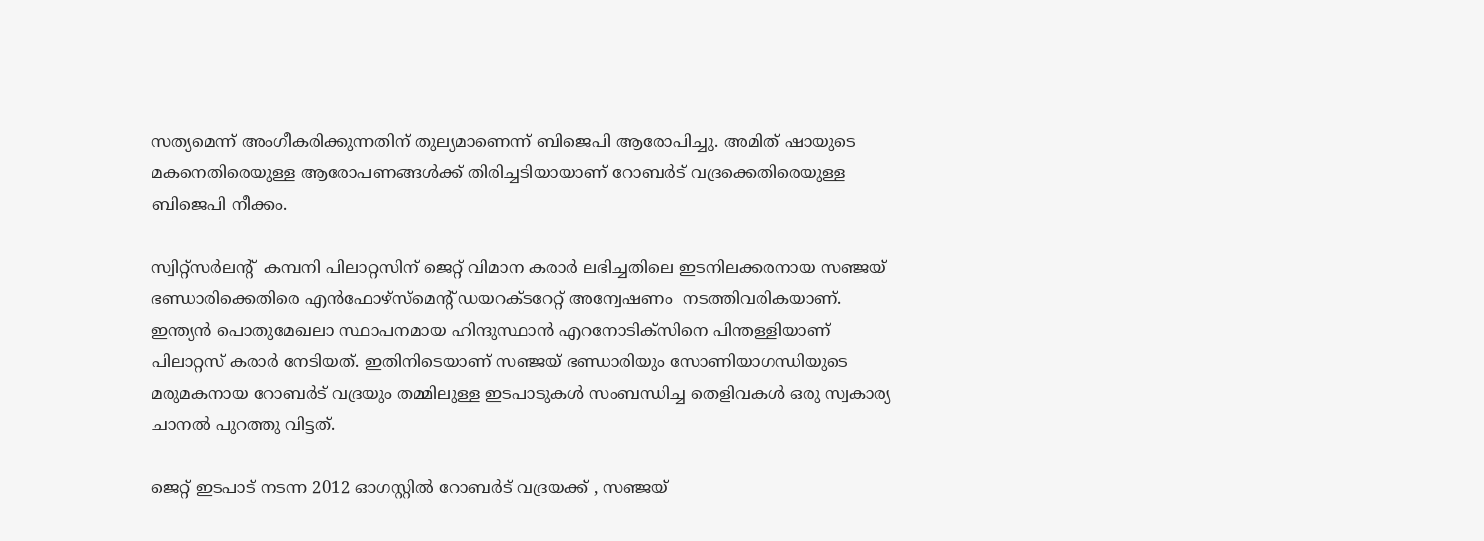സത്യമെന്ന് അംഗീകരിക്കുന്നതിന് തുല്യമാണെന്ന് ബിജെപി ആരോപിച്ചു. അമിത് ഷായുടെ മകനെതിരെയുള്ള ആരോപണങ്ങള്‍ക്ക് തിരിച്ചടിയായാണ് റോബര്‍ട് വദ്രക്കെതിരെയുള്ള ബിജെപി നീക്കം.

സ്വിറ്റ്സര്‍ലന്‍റ്  കമ്പനി പിലാറ്റസിന് ജെറ്റ് വിമാന കരാര്‍ ലഭിച്ചതിലെ ഇടനിലക്കരനായ സഞ്ജയ് ഭണ്ഡാരിക്കെതിരെ എന്‍ഫോഴ്സ്മെന്‍റ് ഡയറക്ടറേറ്റ് അന്വേഷണം  നടത്തിവരികയാണ്. ഇന്ത്യന്‍ പൊതുമേഖലാ സ്ഥാപനമായ ഹിന്ദുസ്ഥാന്‍ എറനോടിക്സിനെ പിന്തള്ളിയാണ് പിലാറ്റസ് കരാര്‍ നേടിയത്. ഇതിനിടെയാണ് സഞ്ജയ് ഭണ്ഡാരിയും സോണിയാഗന്ധിയുടെ മരുമകനായ റോബര്‍ട് വദ്രയും തമ്മിലുള്ള ഇടപാടുകള്‍ സംബന്ധിച്ച തെളിവകള്‍ ഒരു സ്വകാര്യ ചാനല്‍ പുറത്തു വിട്ടത്.

ജെറ്റ് ഇടപാട് നടന്ന 2012 ഓഗസ്റ്റില്‍ റോബര്‍ട് വദ്രയക്ക് , സഞ്ജയ്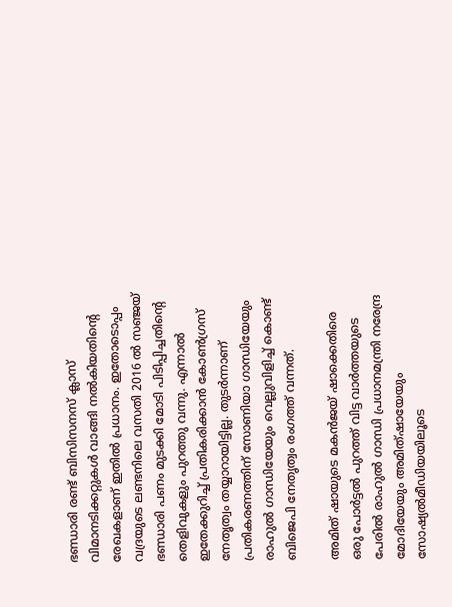ഭണ്ഡാരി രണ്ട് ബിസിസനസ് ക്ലാസ് വിമാനടിക്കറ്റുകള്‍ വാങ്ങി നല്‍കിയതിന്‍റെ രേഖകളാണ് ഇതില്‍ പ്രധാനം. ഇതോടൊപ്പം വദ്രയുടെ ലണ്ടനിലെ വസതി 2016 ല്‍ സഞ്ജയ് ഭണ്ഡാരി പണം മുടക്കി മോടി പിടിപ്പിച്ചതിന്‍റെ തെളിവുകളും പുറത്തു വന്നു. എന്നാല്‍ ഇതേക്കുറിച്ച് പ്രതികരിക്കാന്‍ കോണ്‍ഗ്രസ് നേതൃത്വം തയ്യാറായിട്ടില്ല. തുടര്‍ന്നാണ് പ്രതികരണത്തിന് സോണിയാ ഗാന്ധിയേയും രാഹുല്‍ ഗാന്ധിയേയും വെല്ലുവിളിച്ച് കൊണ്ട് ബിജെപി നേതൃത്വം രംഗത്ത് വന്നത്.

അമിത് ഷായുടെ മകന്‍ജയ് ഷാക്കെതിരെ ഒരു പോര്‍ട്ടല്‍ പുറത്ത് വിട്ട വാര്‍ത്തയുടെ പേരില്‍ രാഹുല്‍ ഗാന്ധി പ്രധാനമന്ത്രി നരേന്ദ്ര മോദിയേയും അമിത്ഷായേയും സോഷ്യല്‍മീഡിയയിലൂടെ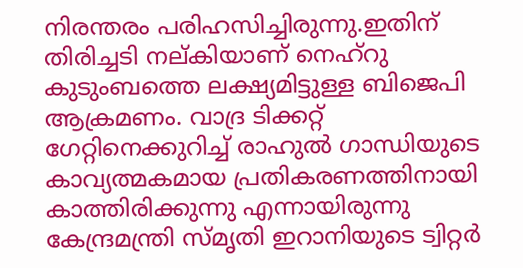നിരന്തരം പരിഹസിച്ചിരുന്നു.ഇതിന് തിരിച്ചടി നല്കിയാണ് നെഹ്റു കുടുംബത്തെ ലക്ഷ്യമിട്ടുള്ള ബിജെപി ആക്രമണം. വാദ്ര ടിക്കറ്റ് ഗേറ്റിനെക്കുറിച്ച് രാഹുല്‍ ഗാന്ധിയുടെ കാവ്യത്മകമായ പ്രതികരണത്തിനായി കാത്തിരിക്കുന്നു എന്നായിരുന്നു കേന്ദ്രമന്ത്രി സ്‍മൃതി ഇറാനിയുടെ ട്വിറ്റര്‍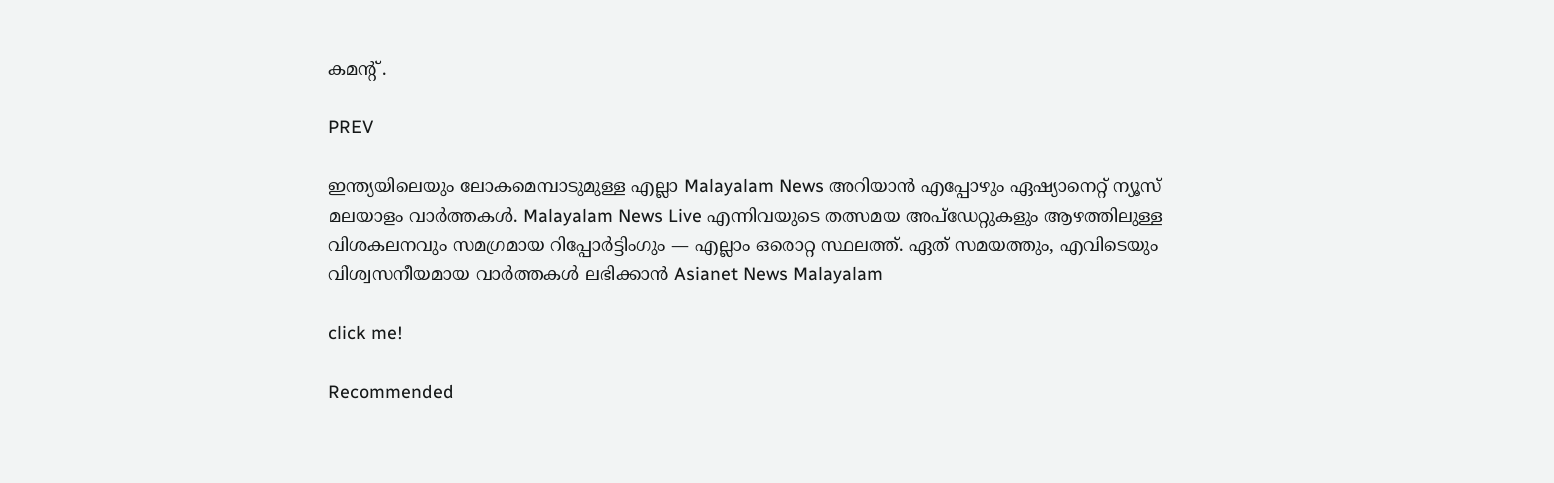കമന്‍റ് .

PREV

ഇന്ത്യയിലെയും ലോകമെമ്പാടുമുള്ള എല്ലാ Malayalam News അറിയാൻ എപ്പോഴും ഏഷ്യാനെറ്റ് ന്യൂസ് മലയാളം വാർത്തകൾ. Malayalam News Live എന്നിവയുടെ തത്സമയ അപ്‌ഡേറ്റുകളും ആഴത്തിലുള്ള വിശകലനവും സമഗ്രമായ റിപ്പോർട്ടിംഗും — എല്ലാം ഒരൊറ്റ സ്ഥലത്ത്. ഏത് സമയത്തും, എവിടെയും വിശ്വസനീയമായ വാർത്തകൾ ലഭിക്കാൻ Asianet News Malayalam

click me!

Recommended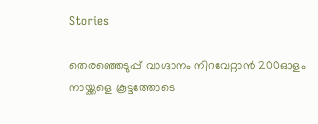Stories

തെരഞ്ഞെടുപ്പ് വാഗ്ദാനം നിറവേറ്റാൻ 200ഓളം നായ്ക്കളെ കൂട്ടത്തോടെ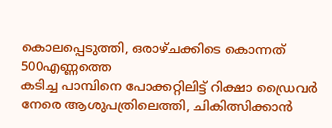കൊലപ്പെടുത്തി, ഒരാഴ്ചക്കിടെ കൊന്നത് 500എണ്ണത്തെ
കടിച്ച പാമ്പിനെ പോക്കറ്റിലിട്ട് റിക്ഷാ ഡ്രൈവർ നേരെ ആശുപത്രിലെത്തി, ചികിത്സിക്കാൻ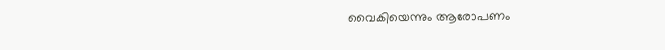വൈകിയെന്നും ആരോപണം